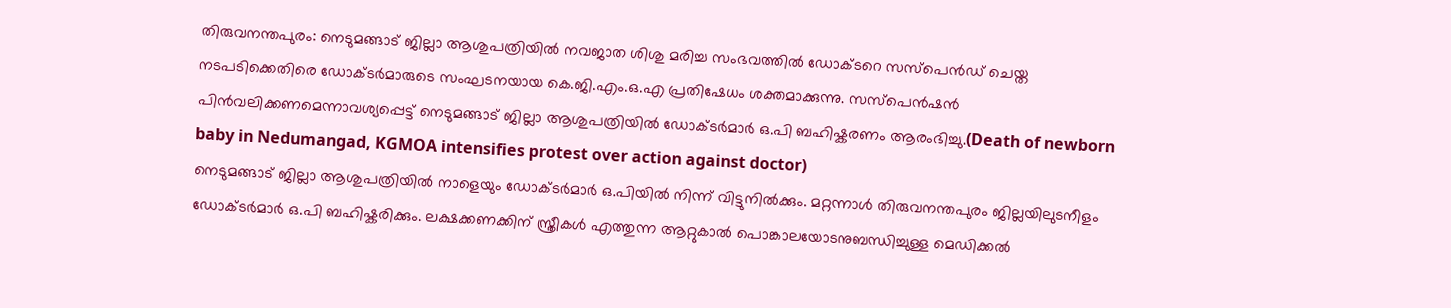തിരുവനന്തപുരം: നെടുമങ്ങാട് ജില്ലാ ആശുപത്രിയിൽ നവജാത ശിശു മരിച്ച സംഭവത്തിൽ ഡോക്ടറെ സസ്പെൻഡ് ചെയ്ത നടപടിക്കെതിരെ ഡോക്ടർമാരുടെ സംഘടനയായ കെ.ജി.എം.ഒ.എ പ്രതിഷേധം ശക്തമാക്കുന്നു. സസ്പെൻഷൻ പിൻവലിക്കണമെന്നാവശ്യപ്പെട്ട് നെടുമങ്ങാട് ജില്ലാ ആശുപത്രിയിൽ ഡോക്ടർമാർ ഒ.പി ബഹിഷ്കരണം ആരംഭിച്ചു.(Death of newborn baby in Nedumangad, KGMOA intensifies protest over action against doctor)
നെടുമങ്ങാട് ജില്ലാ ആശുപത്രിയിൽ നാളെയും ഡോക്ടർമാർ ഒ.പിയിൽ നിന്ന് വിട്ടുനിൽക്കും. മറ്റന്നാൾ തിരുവനന്തപുരം ജില്ലയിലുടനീളം ഡോക്ടർമാർ ഒ.പി ബഹിഷ്കരിക്കും. ലക്ഷക്കണക്കിന് സ്ത്രീകൾ എത്തുന്ന ആറ്റുകാൽ പൊങ്കാലയോടനുബന്ധിച്ചുള്ള മെഡിക്കൽ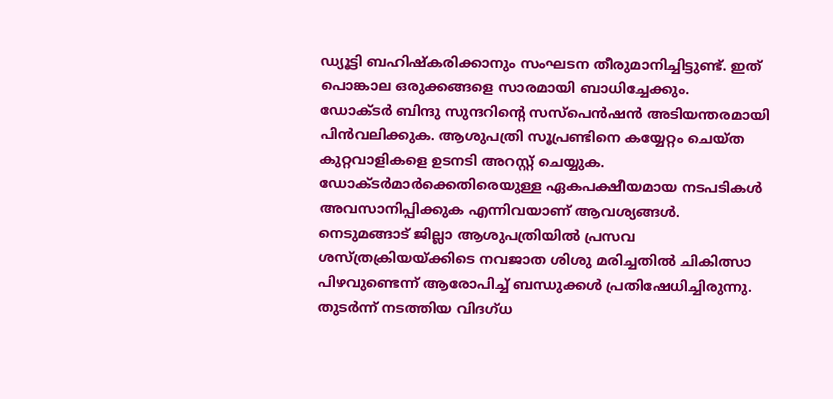ഡ്യൂട്ടി ബഹിഷ്കരിക്കാനും സംഘടന തീരുമാനിച്ചിട്ടുണ്ട്. ഇത് പൊങ്കാല ഒരുക്കങ്ങളെ സാരമായി ബാധിച്ചേക്കും.
ഡോക്ടർ ബിന്ദു സുന്ദറിന്റെ സസ്പെൻഷൻ അടിയന്തരമായി പിൻവലിക്കുക. ആശുപത്രി സൂപ്രണ്ടിനെ കയ്യേറ്റം ചെയ്ത കുറ്റവാളികളെ ഉടനടി അറസ്റ്റ് ചെയ്യുക. ഡോക്ടർമാർക്കെതിരെയുള്ള ഏകപക്ഷീയമായ നടപടികൾ അവസാനിപ്പിക്കുക എന്നിവയാണ് ആവശ്യങ്ങൾ. നെടുമങ്ങാട് ജില്ലാ ആശുപത്രിയിൽ പ്രസവ ശസ്ത്രക്രിയയ്ക്കിടെ നവജാത ശിശു മരിച്ചതിൽ ചികിത്സാ പിഴവുണ്ടെന്ന് ആരോപിച്ച് ബന്ധുക്കൾ പ്രതിഷേധിച്ചിരുന്നു. തുടർന്ന് നടത്തിയ വിദഗ്ധ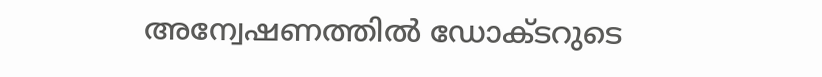അന്വേഷണത്തിൽ ഡോക്ടറുടെ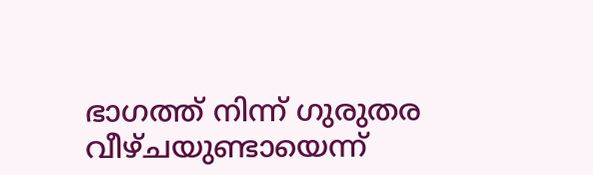ഭാഗത്ത് നിന്ന് ഗുരുതര വീഴ്ചയുണ്ടായെന്ന്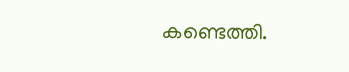കണ്ടെത്തി.